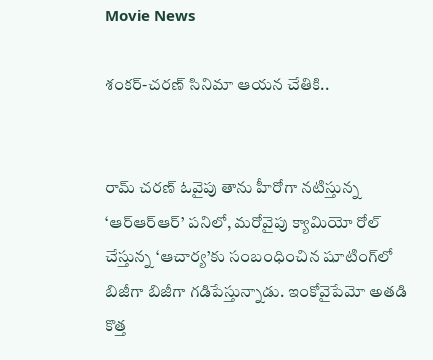Movie News

శంకర్-చరణ్ సినిమా ఆయన చేతికి..


రామ్ చరణ్ ఓవైపు తాను హీరోగా నటిస్తున్న ‘ఆర్ఆర్ఆర్’ పనిలో, మరోవైపు క్యామియో రోల్ చేస్తున్న ‘ఆచార్య’కు సంబంధించిన షూటింగ్‌లో బిజీగా బిజీగా గడిపేస్తున్నాడు. ఇంకోవైపేమో అతడి కొత్త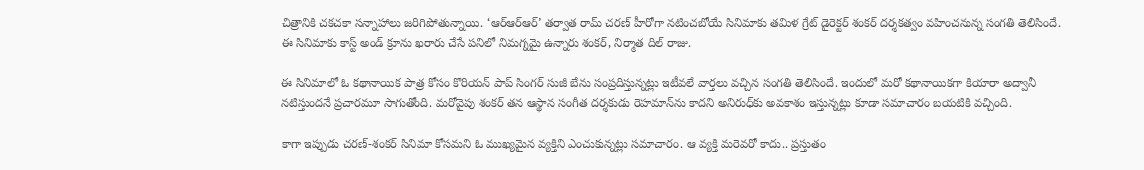చిత్రానికి చకచకా సన్నాహాలు జరిగిపోతున్నాయి. ‘ఆర్ఆర్ఆర్’ తర్వాత రామ్ చరణ్ హీరోగా నటించబోయే సినిమాకు తమిళ గ్రేట్ డైరెక్టర్ శంకర్ దర్శకత్వం వహించనున్న సంగతి తెలిసిందే. ఈ సినిమాకు కాస్ట్ అండ్ క్రూను ఖరారు చేసే పనిలో నిమగ్నమై ఉన్నారు శంకర్, నిర్మాత దిల్ రాజు.

ఈ సినిమాలో ఓ కథానాయిక పాత్ర కోసం కొరియన్ పాప్ సింగర్ సుజీ బేను సంప్రదిస్తున్నట్లు ఇటీవలే వార్తలు వచ్చిన సంగతి తెలిసిందే. ఇందులో మరో కథానాయికగా కియారా అద్వానీ నటిస్తుందనే ప్రచారమూ సాగుతోంది. మరోవైపు శంకర్ తన ఆస్థాన సంగీత దర్శకుడు రెహమాన్‌ను కాదని అనిరుధ్‌కు అవకాశం ఇస్తున్నట్లు కూడా సమాచారం బయటికి వచ్చింది.

కాగా ఇప్పుడు చరణ్-శంకర్ సినిమా కోసమని ఓ ముఖ్యమైన వ్యక్తిని ఎంచుకున్నట్లు సమాచారం. ఆ వ్యక్తి మరెవరో కాదు.. ప్రస్తుతం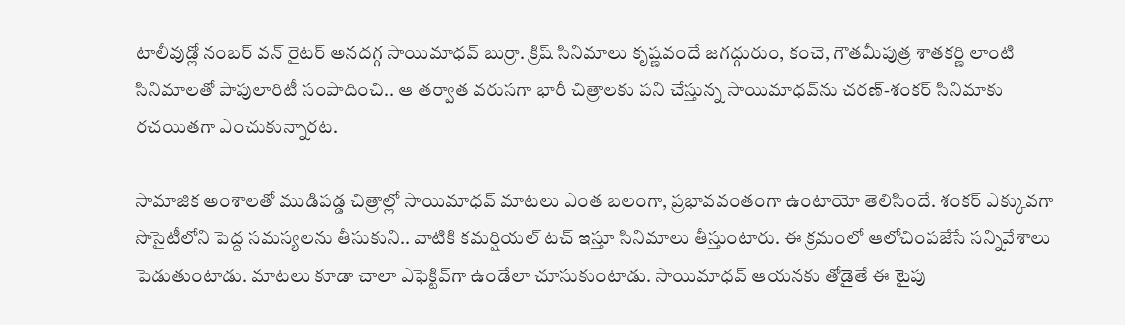టాలీవుడ్లో నంబర్ వన్ రైటర్ అనదగ్గ సాయిమాధవ్ బుర్రా. క్రిష్ సినిమాలు కృష్ణవందే జగద్గురుం, కంచె, గౌతమీపుత్ర శాతకర్ణి లాంటి సినిమాలతో పాపులారిటీ సంపాదించి.. ఆ తర్వాత వరుసగా భారీ చిత్రాలకు పని చేస్తున్న సాయిమాధవ్‌ను చరణ్-శంకర్ సినిమాకు రచయితగా ఎంచుకున్నారట.

సామాజిక అంశాలతో ముడిపడ్డ చిత్రాల్లో సాయిమాధవ్ మాటలు ఎంత బలంగా, ప్రభావవంతంగా ఉంటాయో తెలిసిందే. శంకర్ ఎక్కువగా సొసైటీలోని పెద్ద సమస్యలను తీసుకుని.. వాటికి కమర్షియల్ టచ్ ఇస్తూ సినిమాలు తీస్తుంటారు. ఈ క్రమంలో ఆలోచింపజేసే సన్నివేశాలు పెడుతుంటాడు. మాటలు కూడా చాలా ఎఫెక్టివ్‌గా ఉండేలా చూసుకుంటాడు. సాయిమాధవ్ ఆయనకు తోడైతే ఈ టైపు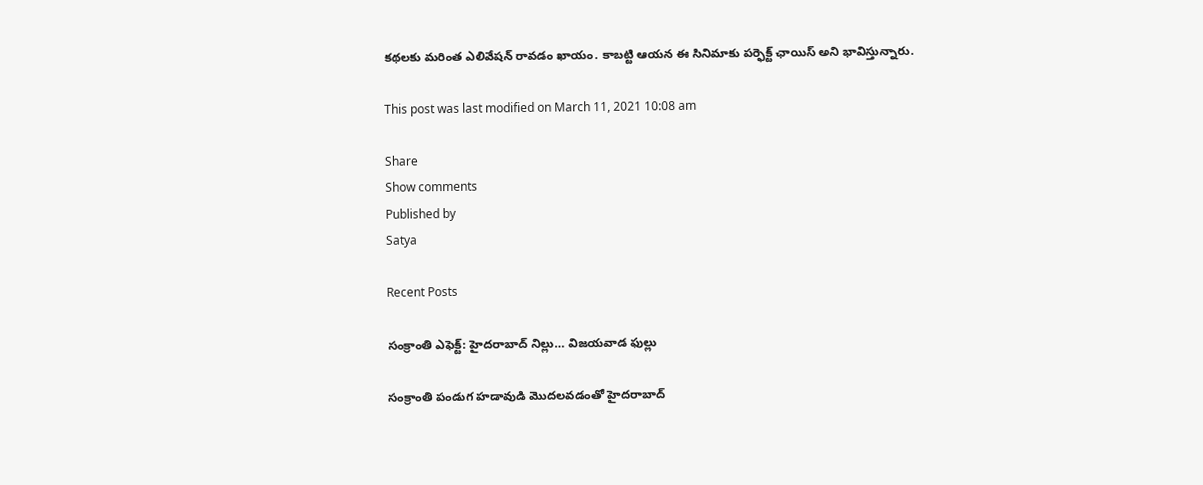కథలకు మరింత ఎలివేషన్ రావడం ఖాయం. కాబట్టి ఆయన ఈ సినిమాకు పర్ఫెక్ట్ ఛాయిస్ అని భావిస్తున్నారు.

This post was last modified on March 11, 2021 10:08 am

Share
Show comments
Published by
Satya

Recent Posts

సంక్రాంతి ఎఫెక్ట్: హైదరాబాద్ నిల్లు… విజయవాడ ఫుల్లు

సంక్రాంతి పండుగ హడావుడి మొదలవడంతో హైదరాబాద్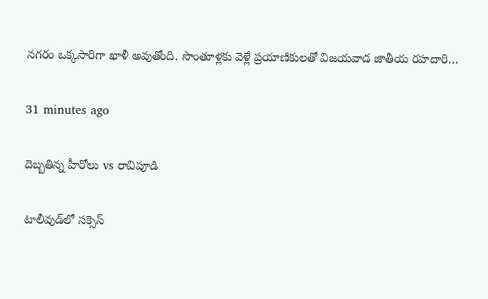నగరం ఒక్కసారిగా ఖాళీ అవుతోంది. సొంతూళ్లకు వెళ్లే ప్రయాణికులతో విజయవాడ జాతీయ రహదారి…

31 minutes ago

దెబ్బతిన్న హీరోలు vs రావిపూడి

టాలీవుడ్‌లో సక్సెస్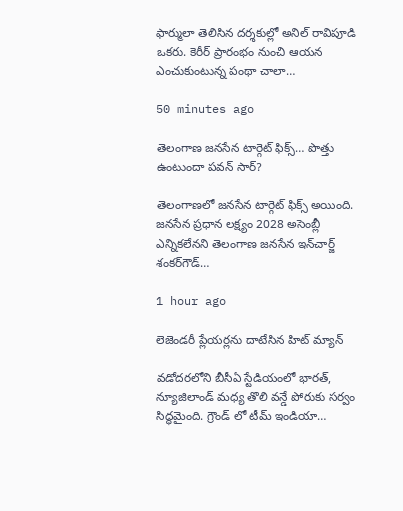ఫార్ములా తెలిసిన దర్శకుల్లో అనిల్ రావిపూడి ఒకరు. కెరీర్ ప్రారంభం నుంచి ఆయన ఎంచుకుంటున్న పంథా చాలా…

50 minutes ago

తెలంగాణ జనసేన టార్గెట్ ఫిక్స్… పొత్తు ఉంటుందా పవన్ సార్?

తెలంగాణలో జనసేన టార్గెట్ ఫిక్స్ అయింది. జనసేన ప్రధాన లక్ష్యం 2028 అసెంబ్లీ ఎన్నికలేనని తెలంగాణ జనసేన ఇన్‌చార్జ్‌ శంకర్‌గౌడ్‌…

1 hour ago

లెజెండరీ ప్లేయర్లను దాటేసిన హిట్ మ్యాన్

వడోదరలోని బీసీఏ స్టేడియంలో భారత్, న్యూజిలాండ్ మధ్య తొలి వన్డే పోరుకు సర్వం సిద్ధమైంది. గ్రౌండ్ లో టీమ్ ఇండియా…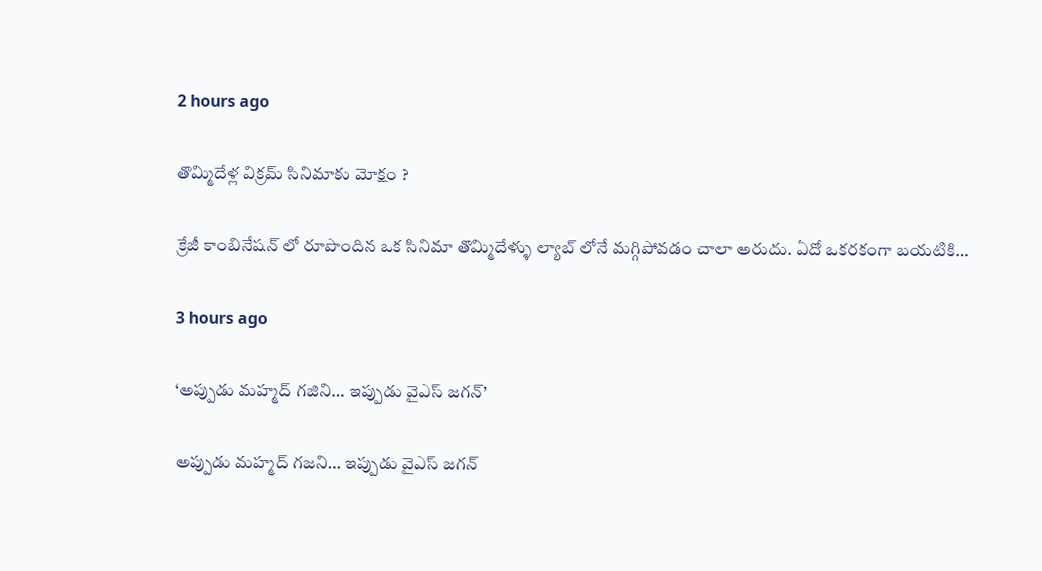2 hours ago

తొమ్మిదేళ్ల విక్రమ్ సినిమాకు మోక్షం ?

క్రేజీ కాంబినేషన్ లో రూపొందిన ఒక సినిమా తొమ్మిదేళ్ళు ల్యాబ్ లోనే మగ్గిపోవడం చాలా అరుదు. ఏదో ఒకరకంగా బయటికి…

3 hours ago

‘అప్పుడు మహ్మద్ గజిని… ఇప్పుడు వైఎస్ జగన్’

అప్పుడు మహ్మద్‌ గజని… ఇప్పుడు వైఎస్‌ జగన్‌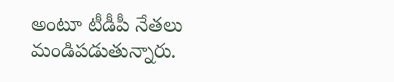అంటూ టీడీపీ నేతలు మండిపడుతున్నారు.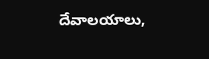దేవాలయాలు,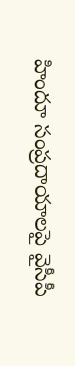హిందూ సంప్రదాయాలపై వైసీపీ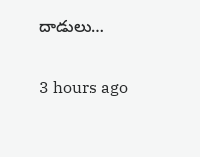దాడులు…

3 hours ago